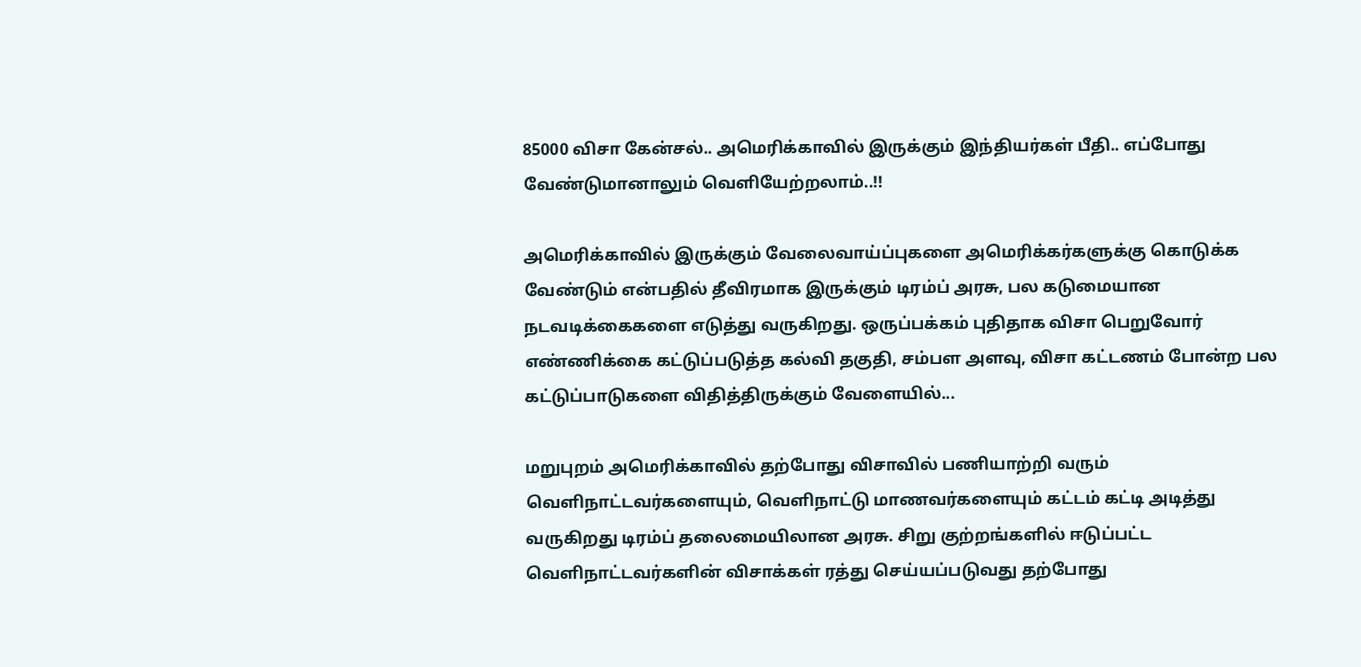85000 விசா கேன்சல்.. அமெரிக்காவில் இருக்கும் இந்தியர்கள் பீதி.. எப்போது வேண்டுமானாலும் வெளியேற்றலாம்..!!

அமெரிக்காவில் இருக்கும் வேலைவாய்ப்புகளை அமெரிக்கர்களுக்கு கொடுக்க வேண்டும் என்பதில் தீவிரமாக இருக்கும் டிரம்ப் அரசு, பல கடுமையான நடவடிக்கைகளை எடுத்து வருகிறது. ஒருப்பக்கம் புதிதாக விசா பெறுவோர் எண்ணிக்கை கட்டுப்படுத்த கல்வி தகுதி, சம்பள அளவு, விசா கட்டணம் போன்ற பல கட்டுப்பாடுகளை விதித்திருக்கும் வேளையில்...

மறுபுறம் அமெரிக்காவில் தற்போது விசாவில் பணியாற்றி வரும் வெளிநாட்டவர்களையும், வெளிநாட்டு மாணவர்களையும் கட்டம் கட்டி அடித்து வருகிறது டிரம்ப் தலைமையிலான அரசு. சிறு குற்றங்களில் ஈடுப்பட்ட வெளிநாட்டவர்களின் விசாக்கள் ரத்து செய்யப்படுவது தற்போது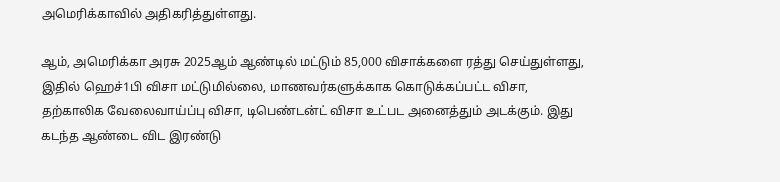அமெரிக்காவில் அதிகரித்துள்ளது.

ஆம், அமெரிக்கா அரசு 2025ஆம் ஆண்டில் மட்டும் 85,000 விசாக்களை ரத்து செய்துள்ளது, இதில் ஹெச்1பி விசா மட்டுமில்லை, மாணவர்களுக்காக கொடுக்கப்பட்ட விசா, தற்காலிக வேலைவாய்ப்பு விசா, டிபெண்டன்ட் விசா உட்பட அனைத்தும் அடக்கும். இது கடந்த ஆண்டை விட இரண்டு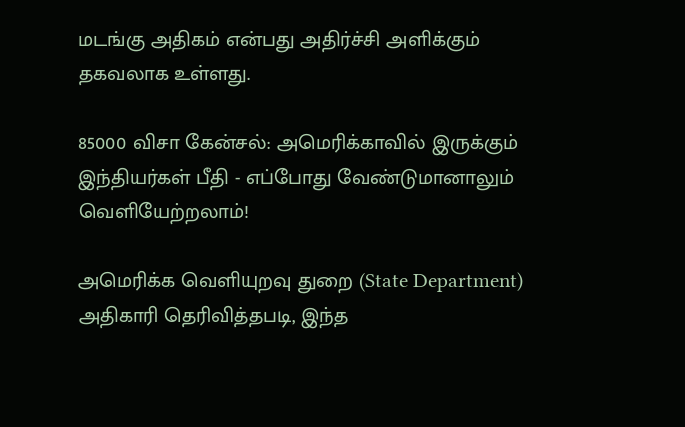மடங்கு அதிகம் என்பது அதிர்ச்சி அளிக்கும் தகவலாக உள்ளது.

85000 விசா கேன்சல்: அமெரிக்காவில் இருக்கும் இந்தியர்கள் பீதி - எப்போது வேண்டுமானாலும் வெளியேற்றலாம்!

அமெரிக்க வெளியுறவு துறை (State Department) அதிகாரி தெரிவித்தபடி, இந்த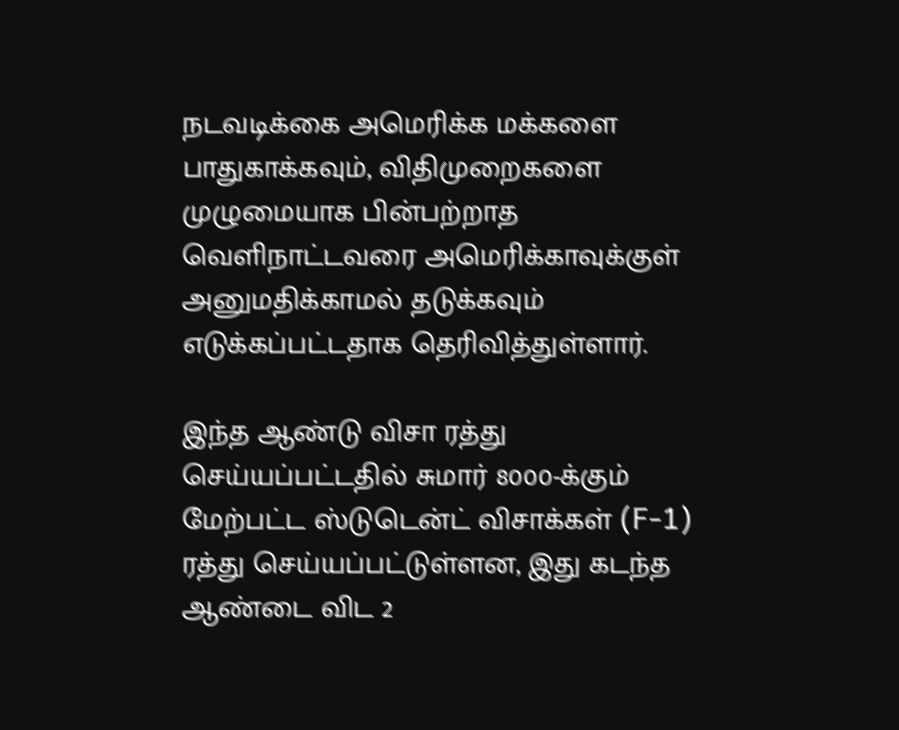நடவடிக்கை அமெரிக்க மக்களை பாதுகாக்கவும், விதிமுறைகளை முழுமையாக பின்பற்றாத வெளிநாட்டவரை அமெரிக்காவுக்குள் அனுமதிக்காமல் தடுக்கவும் எடுக்கப்பட்டதாக தெரிவித்துள்ளார்.

இந்த ஆண்டு விசா ரத்து செய்யப்பட்டதில் சுமார் 8000-க்கும் மேற்பட்ட ஸ்டுடென்ட் விசாக்கள் (F-1) ரத்து செய்யப்பட்டுள்ளன, இது கடந்த ஆண்டை விட 2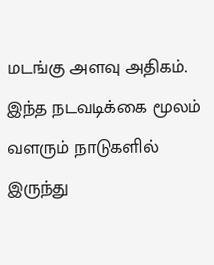மடங்கு அளவு அதிகம். இந்த நடவடிக்கை மூலம் வளரும் நாடுகளில் இருந்து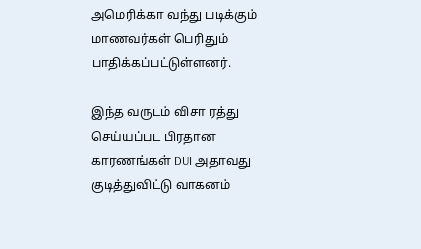அமெரிக்கா வந்து படிக்கும் மாணவர்கள் பெரிதும் பாதிக்கப்பட்டுள்ளனர்.

இந்த வருடம் விசா ரத்து செய்யப்பட பிரதான காரணங்கள் DUI அதாவது குடித்துவிட்டு வாகனம்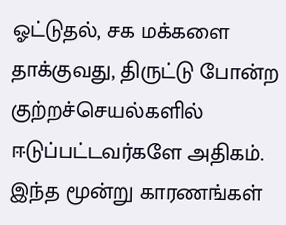ஓட்டுதல், சக மக்களை தாக்குவது, திருட்டு போன்ற குற்றச்செயல்களில் ஈடுப்பட்டவர்களே அதிகம். இந்த மூன்று காரணங்கள்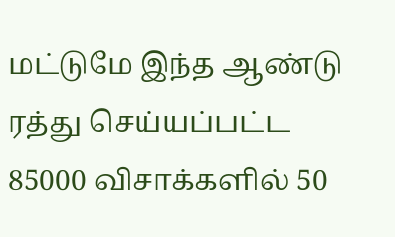மட்டுமே இந்த ஆண்டு ரத்து செய்யப்பட்ட 85000 விசாக்களில் 50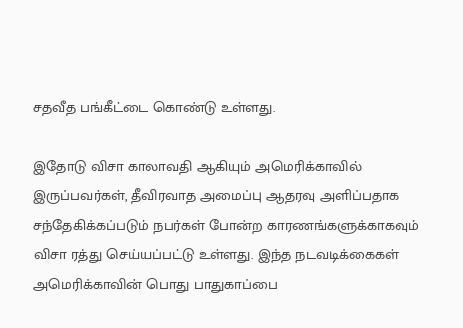சதவீத பங்கீட்டை கொண்டு உள்ளது.

இதோடு விசா காலாவதி ஆகியும் அமெரிக்காவில் இருப்பவர்கள், தீவிரவாத அமைப்பு ஆதரவு அளிப்பதாக சந்தேகிக்கப்படும் நபர்கள் போன்ற காரணங்களுக்காகவும் விசா ரத்து செய்யப்பட்டு உள்ளது. இந்த நடவடிக்கைகள் அமெரிக்காவின் பொது பாதுகாப்பை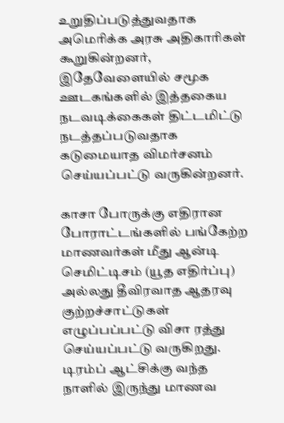உறுதிப்படுத்துவதாக அமெரிக்க அரசு அதிகாரிகள் கூறுகின்றனர், இதேவேளையில் சமூக ஊடகங்களில் இத்தகைய நடவடிக்கைகள் திட்டமிட்டு நடத்தப்படுவதாக கடுமையாத விமர்சனம் செய்யப்பட்டு வருகின்றனர்.

காசா போருக்கு எதிரான போராட்டங்களில் பங்கேற்ற மாணவர்கள் மீது ஆன்டி செமிட்டிசம் (யூத எதிர்ப்பு) அல்லது தீவிரவாத ஆதரவு குற்றச்சாட்டுகள் எழுப்பப்பட்டு விசா ரத்து செய்யப்பட்டு வருகிறது. டிரம்ப் ஆட்சிக்கு வந்த நாளில் இருந்து மாணவ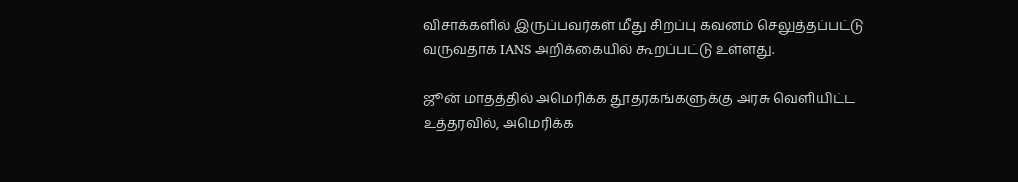விசாக்களில் இருப்பவர்கள் மீது சிறப்பு கவனம் செலுத்தப்பட்டு வருவதாக IANS அறிக்கையில் கூறப்பட்டு உள்ளது.

ஜூன் மாதத்தில் அமெரிக்க தூதரகங்களுக்கு அரசு வெளியிட்ட உத்தரவில், அமெரிக்க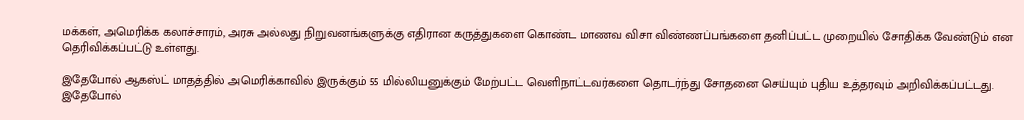மக்கள், அமெரிக்க கலாச்சாரம், அரசு அல்லது நிறுவனங்களுக்கு எதிரான கருத்துகளை கொண்ட மாணவ விசா விண்ணப்பங்களை தனிப்பட்ட முறையில் சோதிக்க வேண்டும் என தெரிவிக்கப்பட்டு உள்ளது.

இதேபோல் ஆகஸ்ட் மாதத்தில் அமெரிக்காவில் இருக்கும் 55 மில்லியனுக்கும் மேற்பட்ட வெளிநாட்டவர்களை தொடர்ந்து சோதனை செய்யும் புதிய உத்தரவும் அறிவிக்கப்பட்டது. இதேபோல்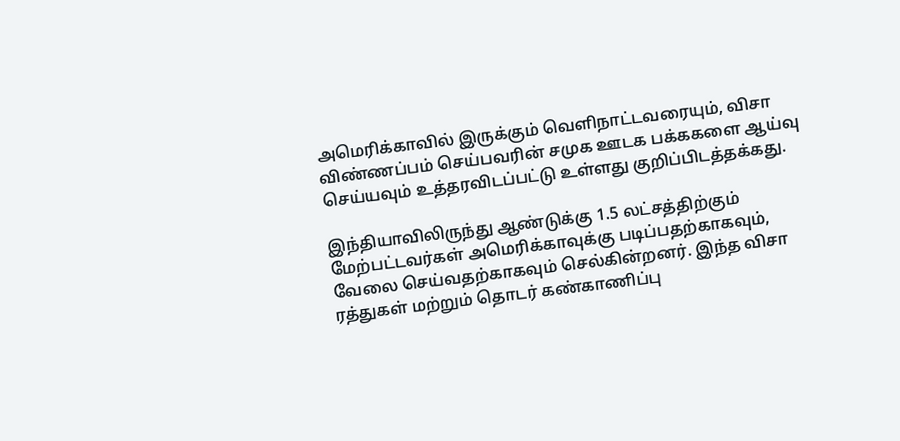அமெரிக்காவில் இருக்கும் வெளிநாட்டவரையும், விசா விண்ணப்பம் செய்பவரின் சமுக ஊடக பக்ககளை ஆய்வு செய்யவும் உத்தரவிடப்பட்டு உள்ளது குறிப்பிடத்தக்கது.

இந்தியாவிலிருந்து ஆண்டுக்கு 1.5 லட்சத்திற்கும் மேற்பட்டவர்கள் அமெரிக்காவுக்கு படிப்பதற்காகவும், வேலை செய்வதற்காகவும் செல்கின்றனர். இந்த விசா ரத்துகள் மற்றும் தொடர் கண்காணிப்பு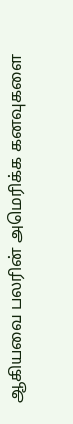ஆகியவை பலரின் அமெரிக்க கனவுகளை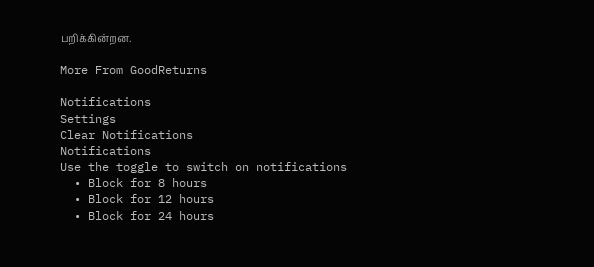பறிக்கின்றன.

More From GoodReturns

Notifications
Settings
Clear Notifications
Notifications
Use the toggle to switch on notifications
  • Block for 8 hours
  • Block for 12 hours
  • Block for 24 hours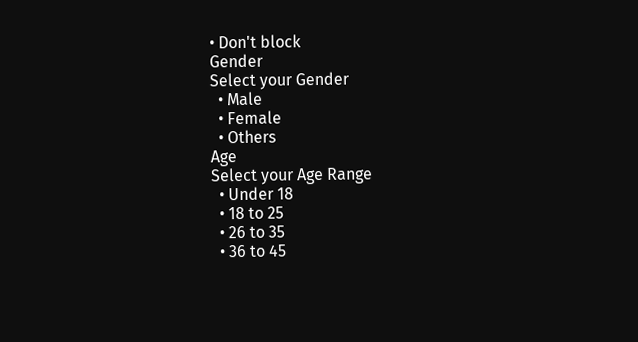• Don't block
Gender
Select your Gender
  • Male
  • Female
  • Others
Age
Select your Age Range
  • Under 18
  • 18 to 25
  • 26 to 35
  • 36 to 45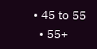• 45 to 55
  • 55+